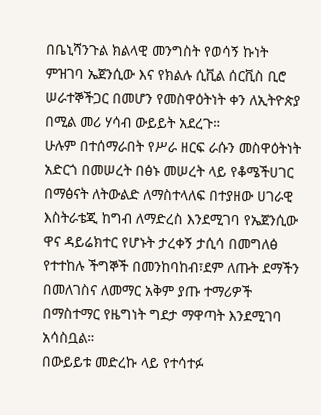በቤኒሻንጉል ክልላዊ መንግስት የወሳኝ ኩነት ምዝገባ ኤጀንሲው እና የክልሉ ሲቪል ሰርቪስ ቢሮ ሠራተኞችጋር በመሆን የመስዋዕትነት ቀን ለኢትዮጵያ በሚል መሪ ሃሳብ ውይይት አደረጉ።
ሁሉም በተሰማራበት የሥራ ዘርፍ ራሱን መስዋዕትነት አድርጎ በመሠረት በፅኑ መሠረት ላይ የቆሜችሀገር በማፅናት ለትውልድ ለማስተላለፍ በተያዘው ሀገራዊ እስትራቴጂ ከግብ ለማድረስ እንደሚገባ የኤጀንሲው ዋና ዳይሬክተር የሆኑት ታረቀኝ ታሲሳ በመግለፅ የተተከሉ ችግኞች በመንከባከብ፣ደም ለጡት ደማችን በመለገስና ለመማር አቅም ያጡ ተማሪዎች በማስተማር የዜግነት ግደታ ማዋጣት እንደሚገባ አሳስቧል።
በውይይቱ መድረኩ ላይ የተሳተፉ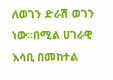ለወገን ድራሽ ወገን ነው።በሚል ሀገራዊ እሳቢ በመከተል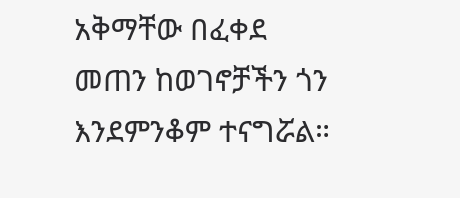አቅማቸው በፈቀደ መጠን ከወገኖቻችን ጎን እንደምንቆም ተናግሯል።